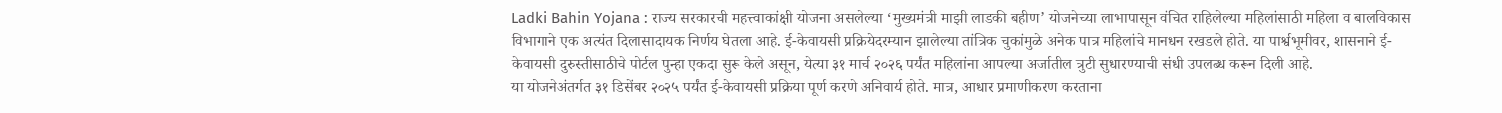Ladki Bahin Yojana : राज्य सरकारची महत्त्वाकांक्षी योजना असलेल्या ‘मुख्यमंत्री माझी लाडकी बहीण’ योजनेच्या लाभापासून वंचित राहिलेल्या महिलांसाठी महिला व बालविकास विभागाने एक अत्यंत दिलासादायक निर्णय घेतला आहे. ई-केवायसी प्रक्रियेदरम्यान झालेल्या तांत्रिक चुकांमुळे अनेक पात्र महिलांचे मानधन रखडले होते. या पार्श्वभूमीवर, शासनाने ई-केवायसी दुरुस्तीसाठीचे पोर्टल पुन्हा एकदा सुरू केले असून, येत्या ३१ मार्च २०२६ पर्यंत महिलांना आपल्या अर्जातील त्रुटी सुधारण्याची संधी उपलब्ध करून दिली आहे.
या योजनेअंतर्गत ३१ डिसेंबर २०२५ पर्यंत ई-केवायसी प्रक्रिया पूर्ण करणे अनिवार्य होते. मात्र, आधार प्रमाणीकरण करताना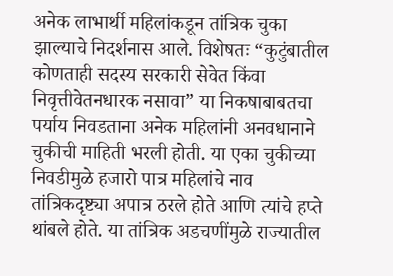अनेक लाभार्थी महिलांकडून तांत्रिक चुका झाल्याचे निदर्शनास आले. विशेषतः “कुटुंबातील कोणताही सदस्य सरकारी सेवेत किंवा निवृत्तीवेतनधारक नसावा” या निकषाबाबतचा पर्याय निवडताना अनेक महिलांनी अनवधानाने चुकीची माहिती भरली होती. या एका चुकीच्या निवडीमुळे हजारो पात्र महिलांचे नाव तांत्रिकदृष्ट्या अपात्र ठरले होते आणि त्यांचे हप्ते थांबले होते. या तांत्रिक अडचणींमुळे राज्यातील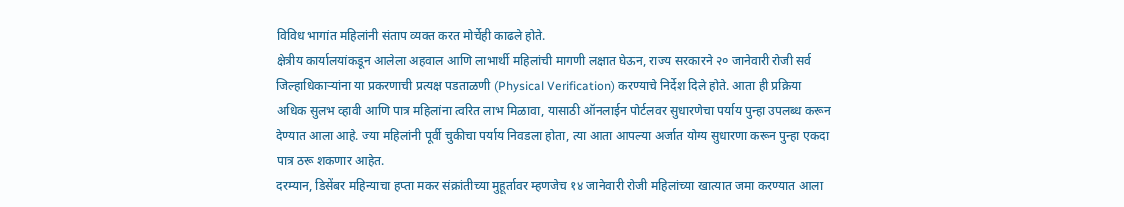विविध भागांत महिलांनी संताप व्यक्त करत मोर्चेही काढले होते.
क्षेत्रीय कार्यालयांकडून आलेला अहवाल आणि लाभार्थी महिलांची मागणी लक्षात घेऊन, राज्य सरकारने २० जानेवारी रोजी सर्व जिल्हाधिकाऱ्यांना या प्रकरणाची प्रत्यक्ष पडताळणी (Physical Verification) करण्याचे निर्देश दिले होते. आता ही प्रक्रिया अधिक सुलभ व्हावी आणि पात्र महिलांना त्वरित लाभ मिळावा, यासाठी ऑनलाईन पोर्टलवर सुधारणेचा पर्याय पुन्हा उपलब्ध करून देण्यात आला आहे. ज्या महिलांनी पूर्वी चुकीचा पर्याय निवडला होता, त्या आता आपल्या अर्जात योग्य सुधारणा करून पुन्हा एकदा पात्र ठरू शकणार आहेत.
दरम्यान, डिसेंबर महिन्याचा हप्ता मकर संक्रांतीच्या मुहूर्तावर म्हणजेच १४ जानेवारी रोजी महिलांच्या खात्यात जमा करण्यात आला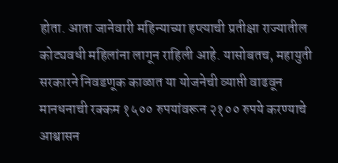होता. आता जानेवारी महिन्याच्या हप्त्याची प्रतीक्षा राज्यातील कोट्यवधी महिलांना लागून राहिली आहे. यासोबतच, महायुती सरकारने निवडणूक काळात या योजनेची व्याप्ती वाढवून मानधनाची रक्कम १५०० रुपयांवरून २१०० रुपये करण्याचे आश्वासन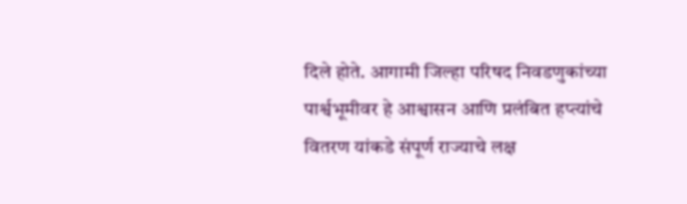दिले होते. आगामी जिल्हा परिषद निवडणुकांच्या पार्श्वभूमीवर हे आश्वासन आणि प्रलंबित हप्त्यांचे वितरण यांकडे संपूर्ण राज्याचे लक्ष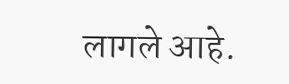लागले आहे.